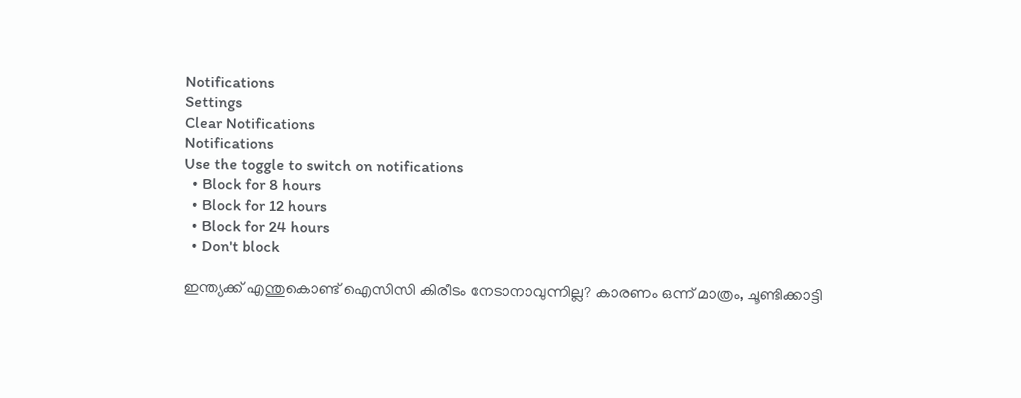Notifications
Settings
Clear Notifications
Notifications
Use the toggle to switch on notifications
  • Block for 8 hours
  • Block for 12 hours
  • Block for 24 hours
  • Don't block

ഇന്ത്യക്ക് എന്തുകൊണ്ട് ഐസിസി കിരീടം നേടാനാവുന്നില്ല? കാരണം ഒന്ന് മാത്രം, ചൂണ്ടിക്കാട്ടി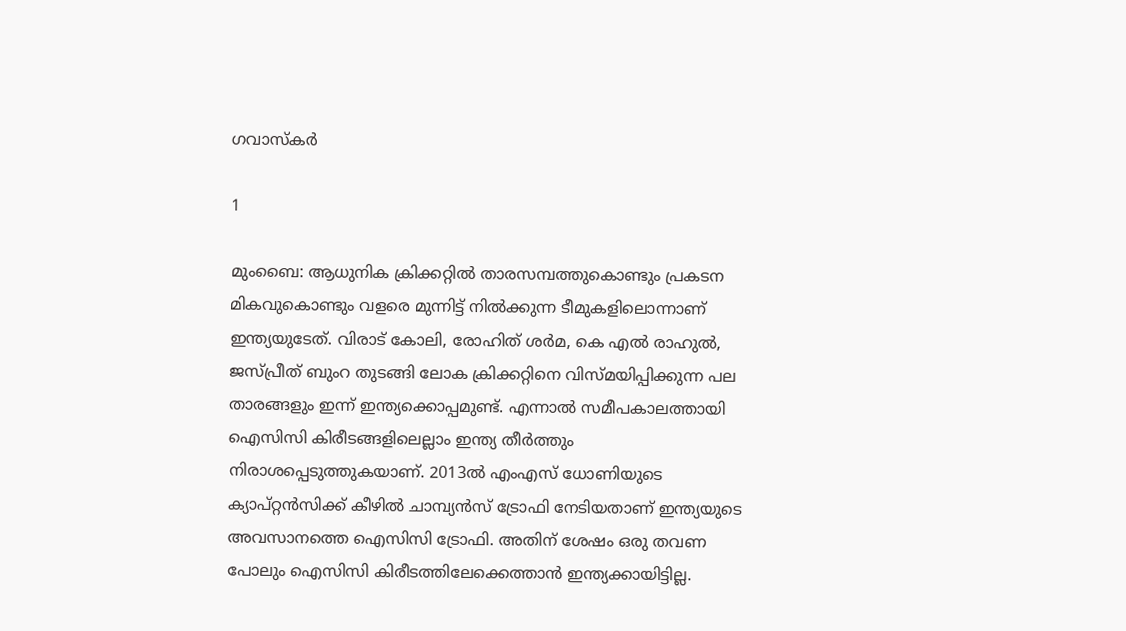ഗവാസ്‌കര്‍

1

മുംബൈ: ആധുനിക ക്രിക്കറ്റില്‍ താരസമ്പത്തുകൊണ്ടും പ്രകടന മികവുകൊണ്ടും വളരെ മുന്നിട്ട് നില്‍ക്കുന്ന ടീമുകളിലൊന്നാണ് ഇന്ത്യയുടേത്. വിരാട് കോലി, രോഹിത് ശര്‍മ, കെ എല്‍ രാഹുല്‍, ജസ്പ്രീത് ബുംറ തുടങ്ങി ലോക ക്രിക്കറ്റിനെ വിസ്മയിപ്പിക്കുന്ന പല താരങ്ങളും ഇന്ന് ഇന്ത്യക്കൊപ്പമുണ്ട്. എന്നാല്‍ സമീപകാലത്തായി ഐസിസി കിരീടങ്ങളിലെല്ലാം ഇന്ത്യ തീര്‍ത്തും നിരാശപ്പെടുത്തുകയാണ്. 2013ല്‍ എംഎസ് ധോണിയുടെ ക്യാപ്റ്റന്‍സിക്ക് കീഴില്‍ ചാമ്പ്യന്‍സ് ട്രോഫി നേടിയതാണ് ഇന്ത്യയുടെ അവസാനത്തെ ഐസിസി ട്രോഫി. അതിന് ശേഷം ഒരു തവണ പോലും ഐസിസി കിരീടത്തിലേക്കെത്താന്‍ ഇന്ത്യക്കായിട്ടില്ല.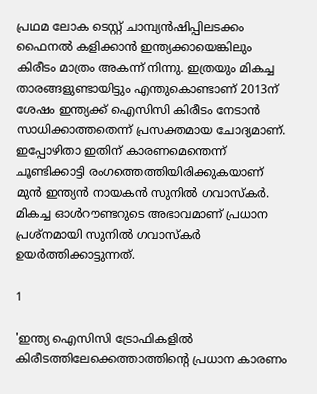പ്രഥമ ലോക ടെസ്റ്റ് ചാമ്പ്യന്‍ഷിപ്പിലടക്കം ഫൈനല്‍ കളിക്കാന്‍ ഇന്ത്യക്കായെങ്കിലും കിരീടം മാത്രം അകന്ന് നിന്നു. ഇത്രയും മികച്ച താരങ്ങളുണ്ടായിട്ടും എന്തുകൊണ്ടാണ് 2013ന് ശേഷം ഇന്ത്യക്ക് ഐസിസി കിരീടം നേടാന്‍ സാധിക്കാത്തതെന്ന് പ്രസക്തമായ ചോദ്യമാണ്. ഇപ്പോഴിതാ ഇതിന് കാരണമെന്തെന്ന് ചൂണ്ടിക്കാട്ടി രംഗത്തെത്തിയിരിക്കുകയാണ് മുന്‍ ഇന്ത്യന്‍ നായകന്‍ സുനില്‍ ഗവാസ്‌കര്‍. മികച്ച ഓള്‍റൗണ്ടറുടെ അഭാവമാണ് പ്രധാന പ്രശ്‌നമായി സുനില്‍ ഗവാസ്‌കര്‍ ഉയര്‍ത്തിക്കാട്ടുന്നത്.

1

'ഇന്ത്യ ഐസിസി ട്രോഫികളില്‍ കിരീടത്തിലേക്കെത്താത്തിന്റെ പ്രധാന കാരണം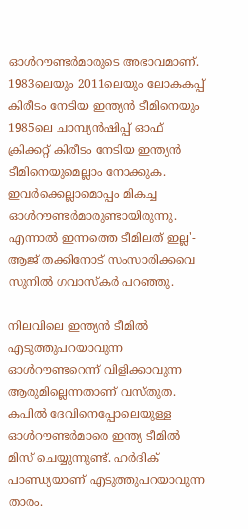ഓള്‍റൗണ്ടര്‍മാരുടെ അഭാവമാണ്. 1983ലെയും 2011ലെയും ലോകകപ്പ് കിരീടം നേടിയ ഇന്ത്യന്‍ ടീമിനെയും 1985ലെ ചാമ്പ്യന്‍ഷിപ്പ് ഓഫ് ക്രിക്കറ്റ് കിരീടം നേടിയ ഇന്ത്യന്‍ ടീമിനെയുമെല്ലാം നോക്കുക. ഇവര്‍ക്കെല്ലാമൊപ്പം മികച്ച ഓള്‍റൗണ്ടര്‍മാരുണ്ടായിരുന്നു. എന്നാല്‍ ഇന്നത്തെ ടീമിലത് ഇല്ല'- ആജ് തക്കിനോട് സംസാരിക്കവെ സുനില്‍ ഗവാസ്‌കര്‍ പറഞ്ഞു.

നിലവിലെ ഇന്ത്യന്‍ ടീമില്‍ എടുത്തുപറയാവുന്ന ഓള്‍റൗണ്ടറെന്ന് വിളിക്കാവുന്ന ആരുമില്ലെന്നതാണ് വസ്തുത. കപില്‍ ദേവിനെപ്പോലെയുള്ള ഓള്‍റൗണ്ടര്‍മാരെ ഇന്ത്യ ടീമില്‍ മിസ് ചെയ്യുന്നുണ്ട്. ഹര്‍ദിക് പാണ്ഡ്യയാണ് എടുത്തുപറയാവുന്ന താരം.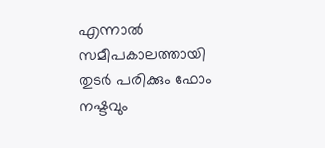എന്നാല്‍ സമീപകാലത്തായി തുടര്‍ പരിക്കും ഫോം നഷ്ടവും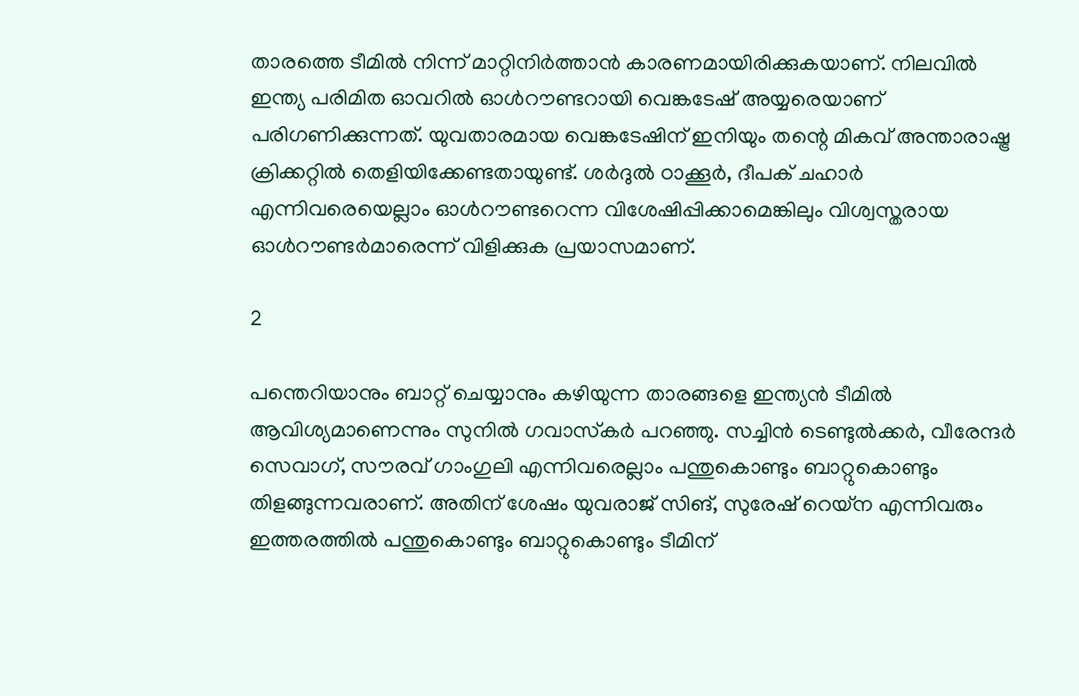താരത്തെ ടീമില്‍ നിന്ന് മാറ്റിനിര്‍ത്താന്‍ കാരണമായിരിക്കുകയാണ്. നിലവില്‍ ഇന്ത്യ പരിമിത ഓവറില്‍ ഓള്‍റൗണ്ടറായി വെങ്കടേഷ് അയ്യരെയാണ് പരിഗണിക്കുന്നത്. യുവതാരമായ വെങ്കടേഷിന് ഇനിയും തന്റെ മികവ് അന്താരാഷ്ട്ര ക്രിക്കറ്റില്‍ തെളിയിക്കേണ്ടതായുണ്ട്. ശര്‍ദുല്‍ ഠാക്കൂര്‍, ദീപക് ചഹാര്‍ എന്നിവരെയെല്ലാം ഓള്‍റൗണ്ടറെന്ന വിശേഷിപ്പിക്കാമെങ്കിലും വിശ്വസ്തരായ ഓള്‍റൗണ്ടര്‍മാരെന്ന് വിളിക്കുക പ്രയാസമാണ്.

2

പന്തെറിയാനും ബാറ്റ് ചെയ്യാനും കഴിയുന്ന താരങ്ങളെ ഇന്ത്യന്‍ ടീമില്‍ ആവിശ്യമാണെന്നും സുനില്‍ ഗവാസ്‌കര്‍ പറഞ്ഞു. സച്ചിന്‍ ടെണ്ടുല്‍ക്കര്‍, വീരേന്ദര്‍ സെവാഗ്, സൗരവ് ഗാംഗുലി എന്നിവരെല്ലാം പന്തുകൊണ്ടും ബാറ്റുകൊണ്ടും തിളങ്ങുന്നവരാണ്. അതിന് ശേഷം യുവരാജ് സിങ്, സുരേഷ് റെയ്‌ന എന്നിവരും ഇത്തരത്തില്‍ പന്തുകൊണ്ടും ബാറ്റുകൊണ്ടും ടീമിന്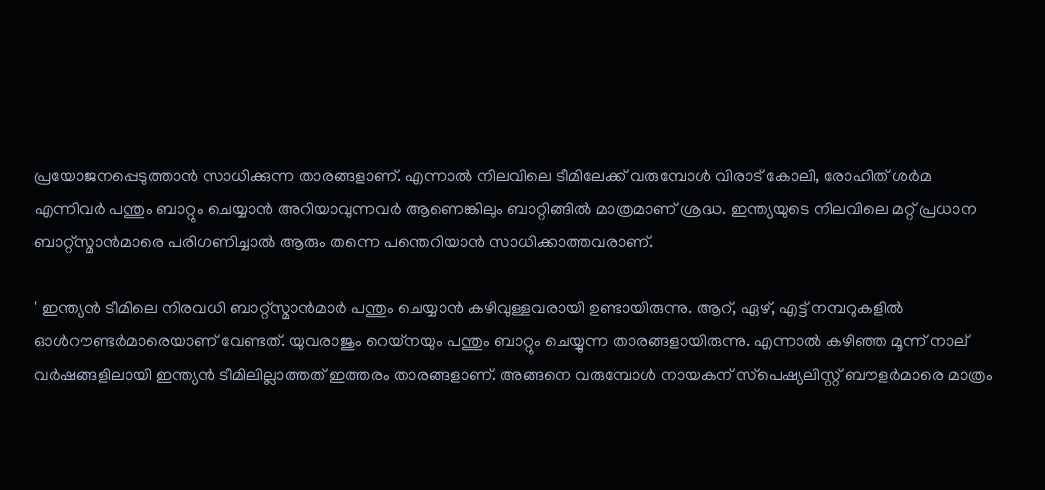പ്രയോജനപ്പെടുത്താന്‍ സാധിക്കുന്ന താരങ്ങളാണ്. എന്നാല്‍ നിലവിലെ ടീമിലേക്ക് വരുമ്പോള്‍ വിരാട് കോലി, രോഹിത് ശര്‍മ എന്നിവര്‍ പന്തും ബാറ്റും ചെയ്യാന്‍ അറിയാവുന്നവര്‍ ആണെങ്കിലും ബാറ്റിങ്ങില്‍ മാത്രമാണ് ശ്രദ്ധ. ഇന്ത്യയുടെ നിലവിലെ മറ്റ് പ്രധാന ബാറ്റ്‌സ്മാന്‍മാരെ പരിഗണിച്ചാല്‍ ആരും തന്നെ പന്തെറിയാന്‍ സാധിക്കാത്തവരാണ്.

' ഇന്ത്യന്‍ ടീമിലെ നിരവധി ബാറ്റ്‌സ്മാന്‍മാര്‍ പന്തും ചെയ്യാന്‍ കഴിവുള്ളവരായി ഉണ്ടായിരുന്നു. ആറ്, ഏഴ്, എട്ട് നമ്പറുകളില്‍ ഓള്‍റൗണ്ടര്‍മാരെയാണ് വേണ്ടത്. യുവരാജും റെയ്‌നയും പന്തും ബാറ്റും ചെയ്യുന്ന താരങ്ങളായിരുന്നു. എന്നാല്‍ കഴിഞ്ഞ മൂന്ന് നാല് വര്‍ഷങ്ങളിലായി ഇന്ത്യന്‍ ടീമിലില്ലാത്തത് ഇത്തരം താരങ്ങളാണ്. അങ്ങനെ വരുമ്പോള്‍ നായകന് സ്‌പെഷ്യലിസ്റ്റ് ബൗളര്‍മാരെ മാത്രം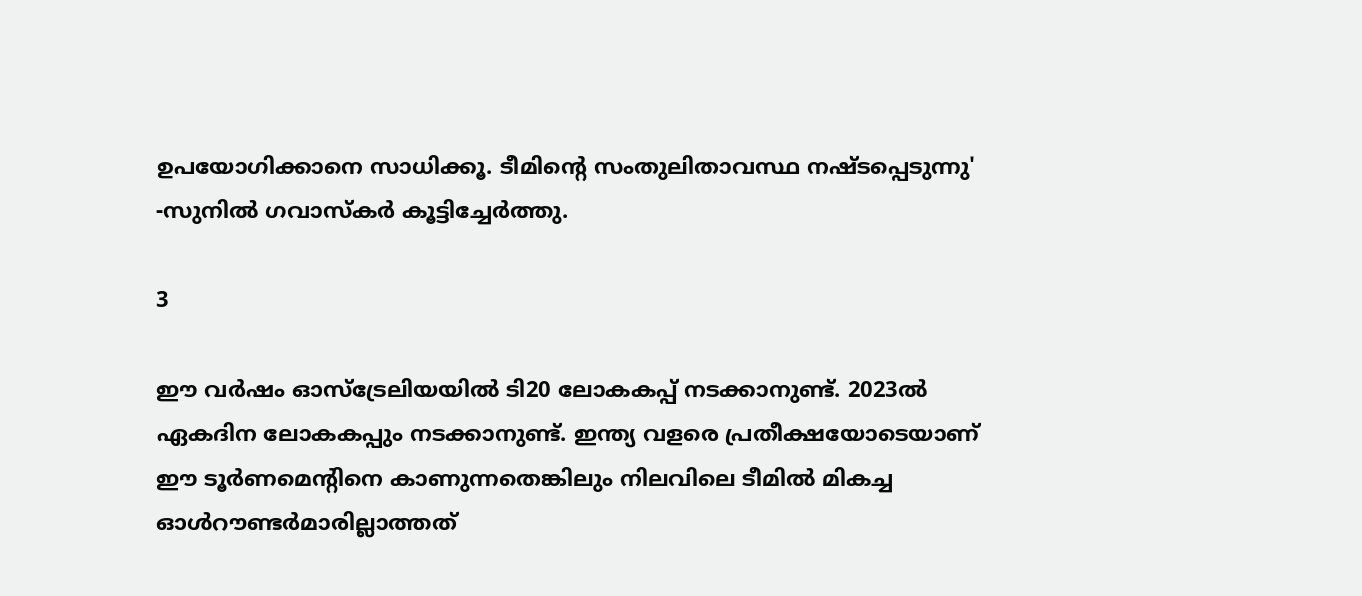ഉപയോഗിക്കാനെ സാധിക്കൂ. ടീമിന്റെ സംതുലിതാവസ്ഥ നഷ്ടപ്പെടുന്നു' -സുനില്‍ ഗവാസ്‌കര്‍ കൂട്ടിച്ചേര്‍ത്തു.

3

ഈ വര്‍ഷം ഓസ്‌ട്രേലിയയില്‍ ടി20 ലോകകപ്പ് നടക്കാനുണ്ട്. 2023ല്‍ ഏകദിന ലോകകപ്പും നടക്കാനുണ്ട്. ഇന്ത്യ വളരെ പ്രതീക്ഷയോടെയാണ് ഈ ടൂര്‍ണമെന്റിനെ കാണുന്നതെങ്കിലും നിലവിലെ ടീമില്‍ മികച്ച ഓള്‍റൗണ്ടര്‍മാരില്ലാത്തത്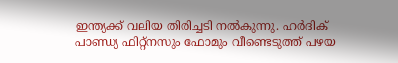ഇന്ത്യക്ക് വലിയ തിരിച്ചടി നല്‍കുന്നു. ഹര്‍ദിക് പാണ്ഡ്യ ഫിറ്റ്‌നസും ഫോമും വീണ്ടെടുത്ത് പഴയ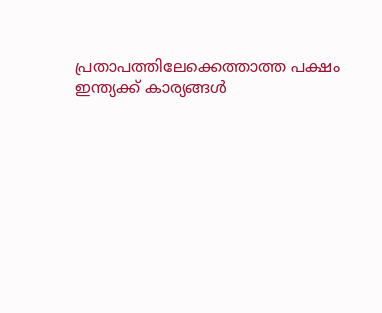പ്രതാപത്തിലേക്കെത്താത്ത പക്ഷം ഇന്ത്യക്ക് കാര്യങ്ങള്‍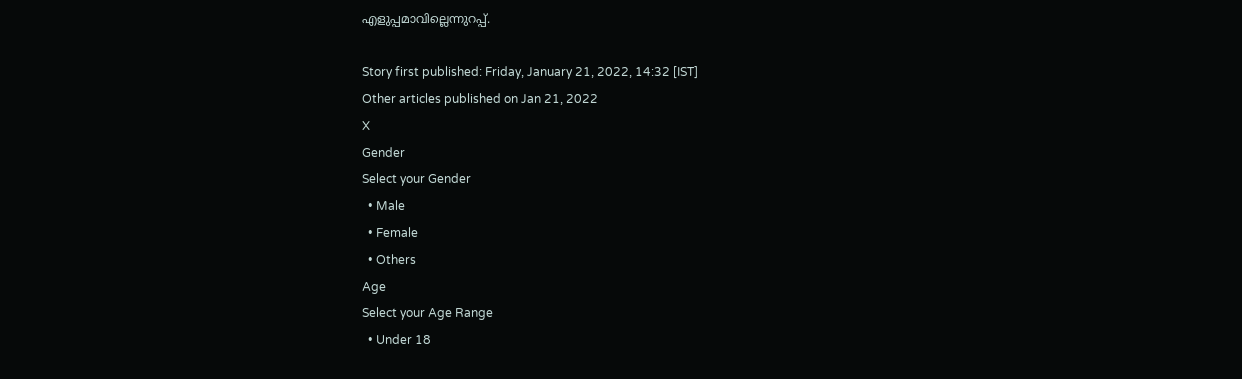എളുപ്പമാവില്ലെന്നുറപ്പ്.

Story first published: Friday, January 21, 2022, 14:32 [IST]
Other articles published on Jan 21, 2022
X
Gender
Select your Gender
  • Male
  • Female
  • Others
Age
Select your Age Range
  • Under 18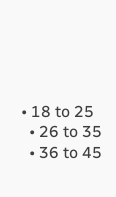• 18 to 25
  • 26 to 35
  • 36 to 45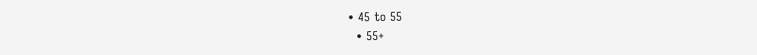• 45 to 55
  • 55+